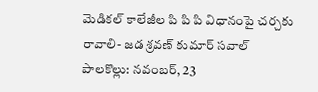మెడికల్ కాలేజీల పి పి పి విధానంపై చర్చకు రావాలి- జడ శ్రవణ్ కుమార్ సవాల్
పాలకొల్లు: నవంబర్, 23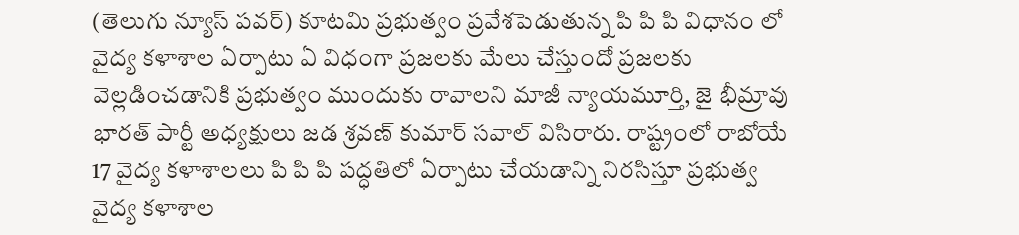(తెలుగు న్యూస్ పవర్) కూటమి ప్రభుత్వం ప్రవేశపెడుతున్న పి పి పి విధానం లో వైద్య కళాశాల ఏర్పాటు ఏ విధంగా ప్రజలకు మేలు చేస్తుందో ప్రజలకు వెల్లడించడానికి ప్రభుత్వం ముందుకు రావాలని మాజీ న్యాయమూర్తి, జై భీమ్రావు భారత్ పార్టీ అధ్యక్షులు జడ శ్రవణ్ కుమార్ సవాల్ విసిరారు. రాష్ట్రంలో రాబోయే 17 వైద్య కళాశాలలు పి పి పి పద్ధతిలో ఏర్పాటు చేయడాన్ని నిరసిస్తూ ప్రభుత్వ వైద్య కళాశాల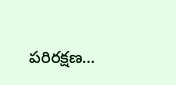పరిరక్షణ…